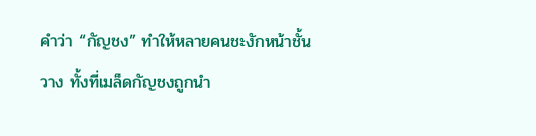คำว่า “กัญชง” ทำให้หลายคนชะงักหน้าชั้นวาง ทั้งที่เมล็ดกัญชงถูกนำ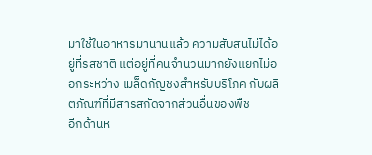มาใช้ในอาหารมานานแล้ว ความสับสนไม่ได้อยู่ที่รสชาติ แต่อยู่ที่คนจำนวนมากยังแยกไม่ออกระหว่าง เมล็ดกัญชงสำหรับบริโภค กับผลิตภัณฑ์ที่มีสารสกัดจากส่วนอื่นของพืช
อีกด้านห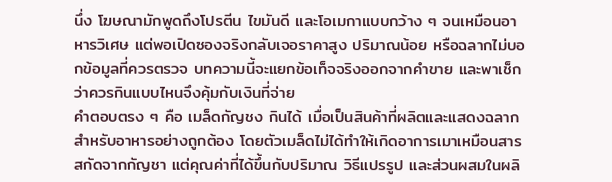นึ่ง โฆษณามักพูดถึงโปรตีน ไขมันดี และโอเมกาแบบกว้าง ๆ จนเหมือนอาหารวิเศษ แต่พอเปิดซองจริงกลับเจอราคาสูง ปริมาณน้อย หรือฉลากไม่บอกข้อมูลที่ควรตรวจ บทความนี้จะแยกข้อเท็จจริงออกจากคำขาย และพาเช็กว่าควรกินแบบไหนจึงคุ้มกับเงินที่จ่าย
คำตอบตรง ๆ คือ เมล็ดกัญชง กินได้ เมื่อเป็นสินค้าที่ผลิตและแสดงฉลากสำหรับอาหารอย่างถูกต้อง โดยตัวเมล็ดไม่ได้ทำให้เกิดอาการเมาเหมือนสารสกัดจากกัญชา แต่คุณค่าที่ได้ขึ้นกับปริมาณ วิธีแปรรูป และส่วนผสมในผลิ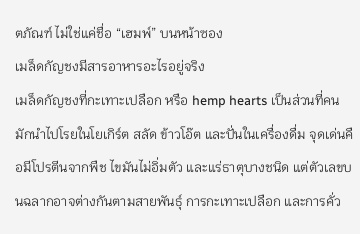ตภัณฑ์ ไม่ใช่แค่ชื่อ “เฮมพ์” บนหน้าซอง
เมล็ดกัญชงมีสารอาหารอะไรอยู่จริง
เมล็ดกัญชงที่กะเทาะเปลือก หรือ hemp hearts เป็นส่วนที่คนมักนำไปโรยในโยเกิร์ต สลัด ข้าวโอ๊ต และปั่นในเครื่องดื่ม จุดเด่นคือมีโปรตีนจากพืช ไขมันไม่อิ่มตัว และแร่ธาตุบางชนิด แต่ตัวเลขบนฉลากอาจต่างกันตามสายพันธุ์ การกะเทาะเปลือก และการคั่ว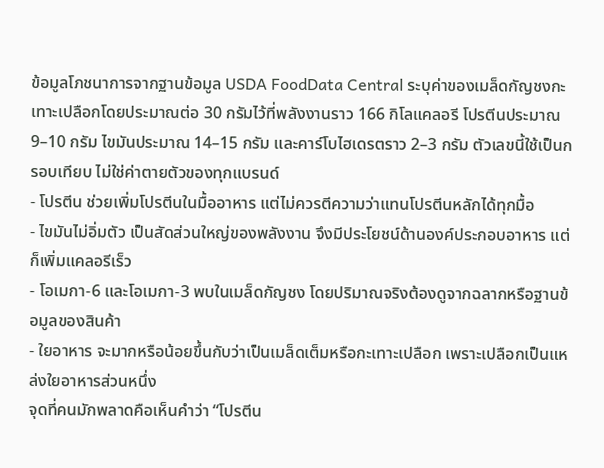ข้อมูลโภชนาการจากฐานข้อมูล USDA FoodData Central ระบุค่าของเมล็ดกัญชงกะเทาะเปลือกโดยประมาณต่อ 30 กรัมไว้ที่พลังงานราว 166 กิโลแคลอรี โปรตีนประมาณ 9–10 กรัม ไขมันประมาณ 14–15 กรัม และคาร์โบไฮเดรตราว 2–3 กรัม ตัวเลขนี้ใช้เป็นกรอบเทียบ ไม่ใช่ค่าตายตัวของทุกแบรนด์
- โปรตีน ช่วยเพิ่มโปรตีนในมื้ออาหาร แต่ไม่ควรตีความว่าแทนโปรตีนหลักได้ทุกมื้อ
- ไขมันไม่อิ่มตัว เป็นสัดส่วนใหญ่ของพลังงาน จึงมีประโยชน์ด้านองค์ประกอบอาหาร แต่ก็เพิ่มแคลอรีเร็ว
- โอเมกา-6 และโอเมกา-3 พบในเมล็ดกัญชง โดยปริมาณจริงต้องดูจากฉลากหรือฐานข้อมูลของสินค้า
- ใยอาหาร จะมากหรือน้อยขึ้นกับว่าเป็นเมล็ดเต็มหรือกะเทาะเปลือก เพราะเปลือกเป็นแหล่งใยอาหารส่วนหนึ่ง
จุดที่คนมักพลาดคือเห็นคำว่า “โปรตีน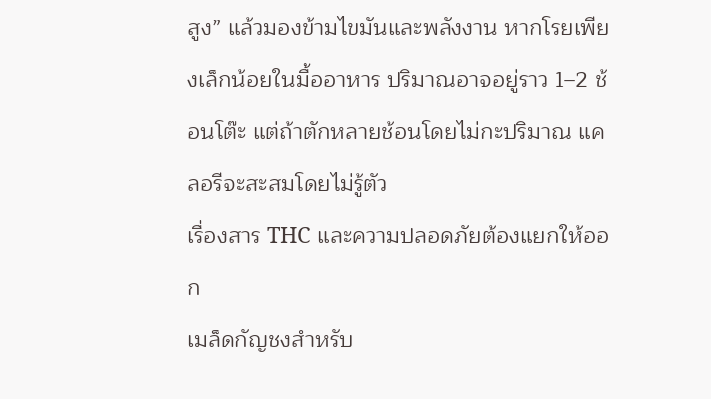สูง” แล้วมองข้ามไขมันและพลังงาน หากโรยเพียงเล็กน้อยในมื้ออาหาร ปริมาณอาจอยู่ราว 1–2 ช้อนโต๊ะ แต่ถ้าตักหลายช้อนโดยไม่กะปริมาณ แคลอรีจะสะสมโดยไม่รู้ตัว
เรื่องสาร THC และความปลอดภัยต้องแยกให้ออก
เมล็ดกัญชงสำหรับ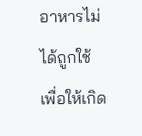อาหารไม่ได้ถูกใช้เพื่อให้เกิด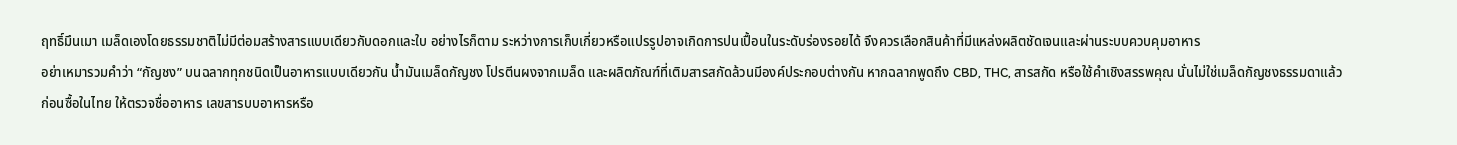ฤทธิ์มึนเมา เมล็ดเองโดยธรรมชาติไม่มีต่อมสร้างสารแบบเดียวกับดอกและใบ อย่างไรก็ตาม ระหว่างการเก็บเกี่ยวหรือแปรรูปอาจเกิดการปนเปื้อนในระดับร่องรอยได้ จึงควรเลือกสินค้าที่มีแหล่งผลิตชัดเจนและผ่านระบบควบคุมอาหาร
อย่าเหมารวมคำว่า “กัญชง” บนฉลากทุกชนิดเป็นอาหารแบบเดียวกัน น้ำมันเมล็ดกัญชง โปรตีนผงจากเมล็ด และผลิตภัณฑ์ที่เติมสารสกัดล้วนมีองค์ประกอบต่างกัน หากฉลากพูดถึง CBD, THC, สารสกัด หรือใช้คำเชิงสรรพคุณ นั่นไม่ใช่เมล็ดกัญชงธรรมดาแล้ว
ก่อนซื้อในไทย ให้ตรวจชื่ออาหาร เลขสารบบอาหารหรือ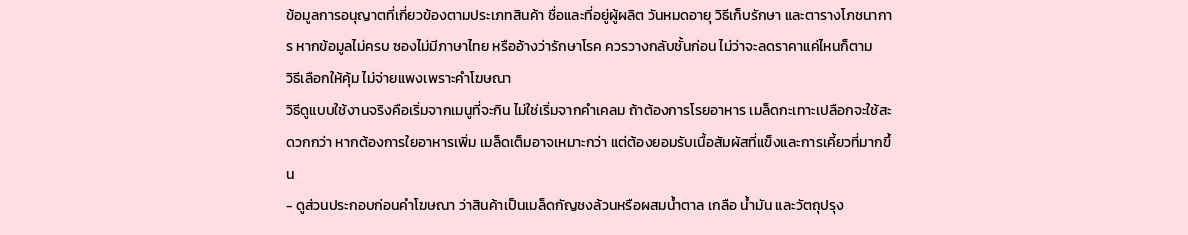ข้อมูลการอนุญาตที่เกี่ยวข้องตามประเภทสินค้า ชื่อและที่อยู่ผู้ผลิต วันหมดอายุ วิธีเก็บรักษา และตารางโภชนาการ หากข้อมูลไม่ครบ ซองไม่มีภาษาไทย หรืออ้างว่ารักษาโรค ควรวางกลับชั้นก่อน ไม่ว่าจะลดราคาแค่ไหนก็ตาม
วิธีเลือกให้คุ้ม ไม่จ่ายแพงเพราะคำโฆษณา
วิธีดูแบบใช้งานจริงคือเริ่มจากเมนูที่จะกิน ไม่ใช่เริ่มจากคำเคลม ถ้าต้องการโรยอาหาร เมล็ดกะเทาะเปลือกจะใช้สะดวกกว่า หากต้องการใยอาหารเพิ่ม เมล็ดเต็มอาจเหมาะกว่า แต่ต้องยอมรับเนื้อสัมผัสที่แข็งและการเคี้ยวที่มากขึ้น
- ดูส่วนประกอบก่อนคำโฆษณา ว่าสินค้าเป็นเมล็ดกัญชงล้วนหรือผสมน้ำตาล เกลือ น้ำมัน และวัตถุปรุง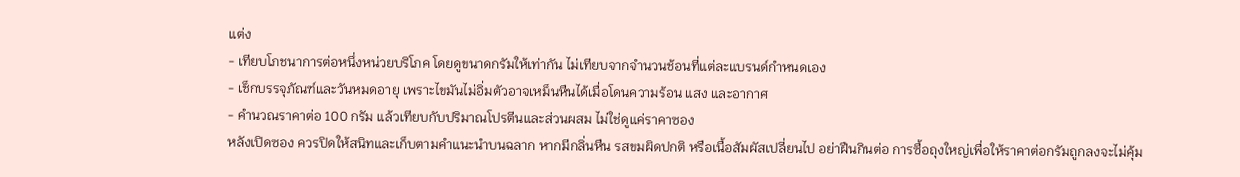แต่ง
- เทียบโภชนาการต่อหนึ่งหน่วยบริโภค โดยดูขนาดกรัมให้เท่ากัน ไม่เทียบจากจำนวนช้อนที่แต่ละแบรนด์กำหนดเอง
- เช็กบรรจุภัณฑ์และวันหมดอายุ เพราะไขมันไม่อิ่มตัวอาจเหม็นหืนได้เมื่อโดนความร้อน แสง และอากาศ
- คำนวณราคาต่อ 100 กรัม แล้วเทียบกับปริมาณโปรตีนและส่วนผสม ไม่ใช่ดูแค่ราคาซอง
หลังเปิดซอง ควรปิดให้สนิทและเก็บตามคำแนะนำบนฉลาก หากมีกลิ่นหืน รสขมผิดปกติ หรือเนื้อสัมผัสเปลี่ยนไป อย่าฝืนกินต่อ การซื้อถุงใหญ่เพื่อให้ราคาต่อกรัมถูกลงจะไม่คุ้ม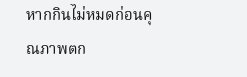หากกินไม่หมดก่อนคุณภาพตก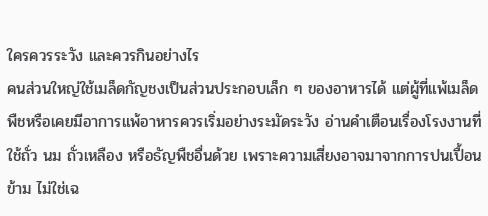ใครควรระวัง และควรกินอย่างไร
คนส่วนใหญ่ใช้เมล็ดกัญชงเป็นส่วนประกอบเล็ก ๆ ของอาหารได้ แต่ผู้ที่แพ้เมล็ดพืชหรือเคยมีอาการแพ้อาหารควรเริ่มอย่างระมัดระวัง อ่านคำเตือนเรื่องโรงงานที่ใช้ถั่ว นม ถั่วเหลือง หรือธัญพืชอื่นด้วย เพราะความเสี่ยงอาจมาจากการปนเปื้อนข้าม ไม่ใช่เฉ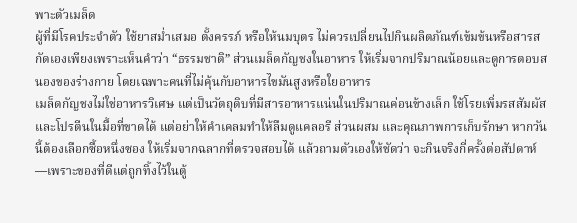พาะตัวเมล็ด
ผู้ที่มีโรคประจำตัว ใช้ยาสม่ำเสมอ ตั้งครรภ์ หรือให้นมบุตร ไม่ควรเปลี่ยนไปกินผลิตภัณฑ์เข้มข้นหรือสารสกัดเองเพียงเพราะเห็นคำว่า “ธรรมชาติ” ส่วนเมล็ดกัญชงในอาหาร ให้เริ่มจากปริมาณน้อยและดูการตอบสนองของร่างกาย โดยเฉพาะคนที่ไม่คุ้นกับอาหารไขมันสูงหรือใยอาหาร
เมล็ดกัญชงไม่ใช่อาหารวิเศษ แต่เป็นวัตถุดิบที่มีสารอาหารแน่นในปริมาณค่อนข้างเล็ก ใช้โรยเพิ่มรสสัมผัสและโปรตีนในมื้อที่ขาดได้ แต่อย่าให้คำเคลมทำให้ลืมดูแคลอรี ส่วนผสม และคุณภาพการเก็บรักษา หากวันนี้ต้องเลือกซื้อหนึ่งซอง ให้เริ่มจากฉลากที่ตรวจสอบได้ แล้วถามตัวเองให้ชัดว่า จะกินจริงกี่ครั้งต่อสัปดาห์—เพราะของที่ดีแต่ถูกทิ้งไว้ในตู้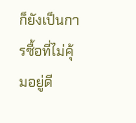ก็ยังเป็นการซื้อที่ไม่คุ้มอยู่ดี